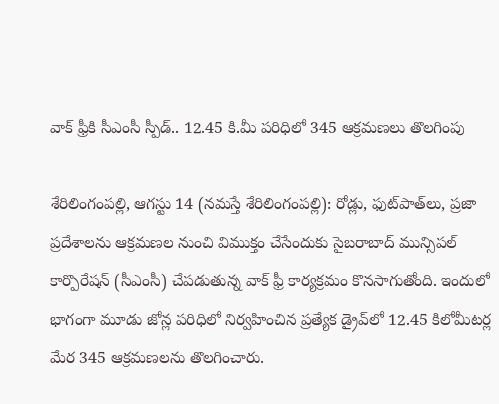వాక్ ఫ్రీకి సీఎంసీ స్పీడ్‌.. 12.45 కి.మీ పరిధిలో 345 ఆక్రమణలు తొలగింపు

శేరిలింగంప‌ల్లి, ఆగ‌స్టు 14 (న‌మ‌స్తే శేరిలింగంప‌ల్లి): రోడ్లు, ఫుట్‌పాత్‌లు, ప్రజా ప్రదేశాలను ఆక్రమణల నుంచి విముక్తం చేసేందుకు సైబరాబాద్ మున్సిపల్ కార్పొరేషన్ (సీఎంసీ) చేపడుతున్న వాక్ ఫ్రీ కార్యక్రమం కొనసాగుతోంది. ఇందులో భాగంగా మూడు జోన్ల పరిధిలో నిర్వహించిన ప్రత్యేక డ్రైవ్‌లో 12.45 కిలోమీటర్ల మేర 345 ఆక్రమణలను తొలగించారు.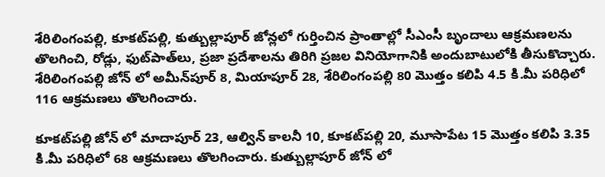శేరిలింగంపల్లి, కూకట్‌పల్లి, కుత్బుల్లాపూర్ జోన్లలో గుర్తించిన ప్రాంతాల్లో సీఎంసీ బృందాలు ఆక్రమణలను తొలగించి, రోడ్లు, ఫుట్‌పాత్‌లు, ప్రజా ప్రదేశాలను తిరిగి ప్రజల వినియోగానికి అందుబాటులోకి తీసుకొచ్చారు. శేరిలింగంపల్లి జోన్ లో అమీన్‌పూర్ 8, మియాపూర్ 28, శేరిలింగంప‌ల్లి 80 మొత్తం క‌లిపి 4.5 కి.మీ పరిధిలో 116 ఆక్రమణలు తొలగించారు.

కూకట్‌పల్లి జోన్ లో మాదాపూర్ 23, ఆల్విన్ కాల‌నీ 10, కూక‌ట్‌ప‌ల్లి 20, మూసాపేట 15 మొత్తం క‌లిపి 3.35 కి.మీ పరిధిలో 68 ఆక్రమణలు తొలగించారు. కుత్బుల్లాపూర్ జోన్ లో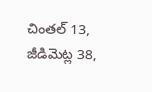చింత‌ల్ 13, జీడిమెట్ల 38,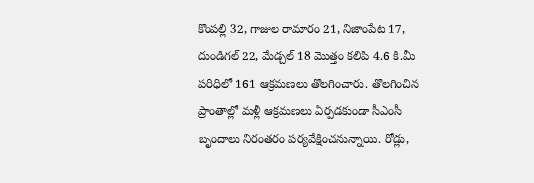కొంప‌ల్లి 32, గాజుల రామారం 21, నిజాంపేట 17, దుండిగ‌ల్ 22, మేడ్చ‌ల్ 18 మొత్తం క‌లిపి 4.6 కి.మీ పరిధిలో 161 ఆక్రమణలు తొలగించారు. తొలగించిన ప్రాంతాల్లో మళ్లీ ఆక్రమణలు ఏర్పడకుండా సీఎంసీ బృందాలు నిరంతరం పర్యవేక్షించనున్నాయి. రోడ్లు,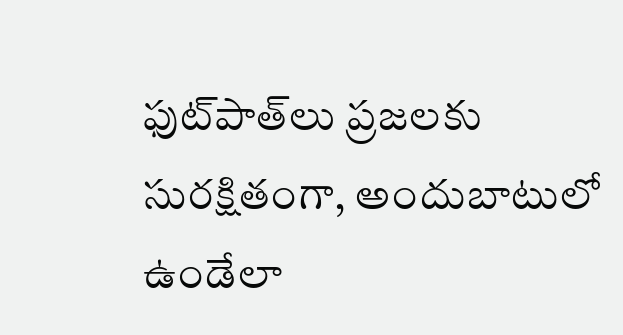ఫుట్‌పాత్‌లు ప్రజలకు సురక్షితంగా, అందుబాటులో ఉండేలా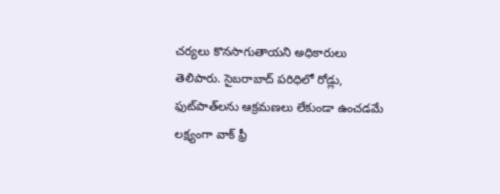చర్యలు కొనసాగుతాయని అధికారులు తెలిపారు. సైబరాబాద్ పరిధిలో రోడ్లు, ఫుట్‌పాత్‌లను ఆక్రమణలు లేకుండా ఉంచడమే లక్ష్యంగా వాక్ ఫ్రీ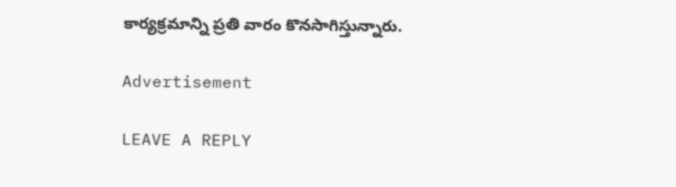కార్యక్రమాన్ని ప్రతి వారం కొనసాగిస్తున్నారు.

Advertisement

LEAVE A REPLY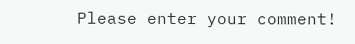Please enter your comment!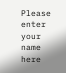Please enter your name here